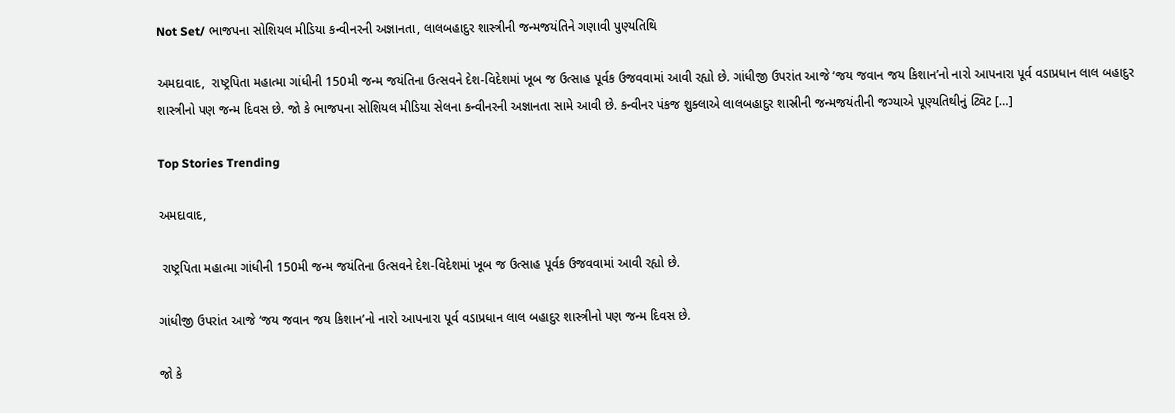Not Set/ ભાજપના સોશિયલ મીડિયા કન્વીનરની અજ્ઞાનતા, લાલબહાદુર શાસ્ત્રીની જન્મજયંતિને ગણાવી પુણ્યતિથિ

અમદાવાદ,  રાષ્ટ્રપિતા મહાત્મા ગાંધીની 150મી જન્મ જયંતિના ઉત્સવને દેશ-વિદેશમાં ખૂબ જ ઉત્સાહ પૂર્વક ઉજવવામાં આવી રહ્યો છે. ગાંધીજી ઉપરાંત આજે ‘જય જવાન જય કિશાન’નો નારો આપનારા પૂર્વ વડાપ્રધાન લાલ બહાદુર શાસ્ત્રીનો પણ જન્મ દિવસ છે. જો કે ભાજપના સોશિયલ મીડિયા સેલના કન્વીનરની અજ્ઞાનતા સામે આવી છે. કન્વીનર પંકજ શુક્લાએ લાલબહાદુર શાસ્રીની જન્મજયંતીની જગ્યાએ પૂણ્યતિથીનું ટ્વિટ […]

Top Stories Trending

અમદાવાદ,

 રાષ્ટ્રપિતા મહાત્મા ગાંધીની 150મી જન્મ જયંતિના ઉત્સવને દેશ-વિદેશમાં ખૂબ જ ઉત્સાહ પૂર્વક ઉજવવામાં આવી રહ્યો છે.

ગાંધીજી ઉપરાંત આજે ‘જય જવાન જય કિશાન’નો નારો આપનારા પૂર્વ વડાપ્રધાન લાલ બહાદુર શાસ્ત્રીનો પણ જન્મ દિવસ છે.

જો કે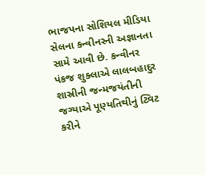ભાજપના સોશિયલ મીડિયા સેલના કન્વીનરની અજ્ઞાનતા સામે આવી છે. કન્વીનર પંકજ શુક્લાએ લાલબહાદુર શાસ્રીની જન્મજયંતીની જગ્યાએ પૂણ્યતિથીનું ટ્વિટ કરીને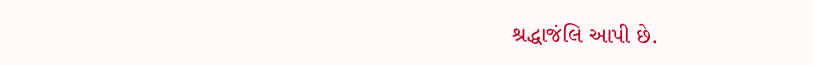શ્રદ્ધાજંલિ આપી છે.